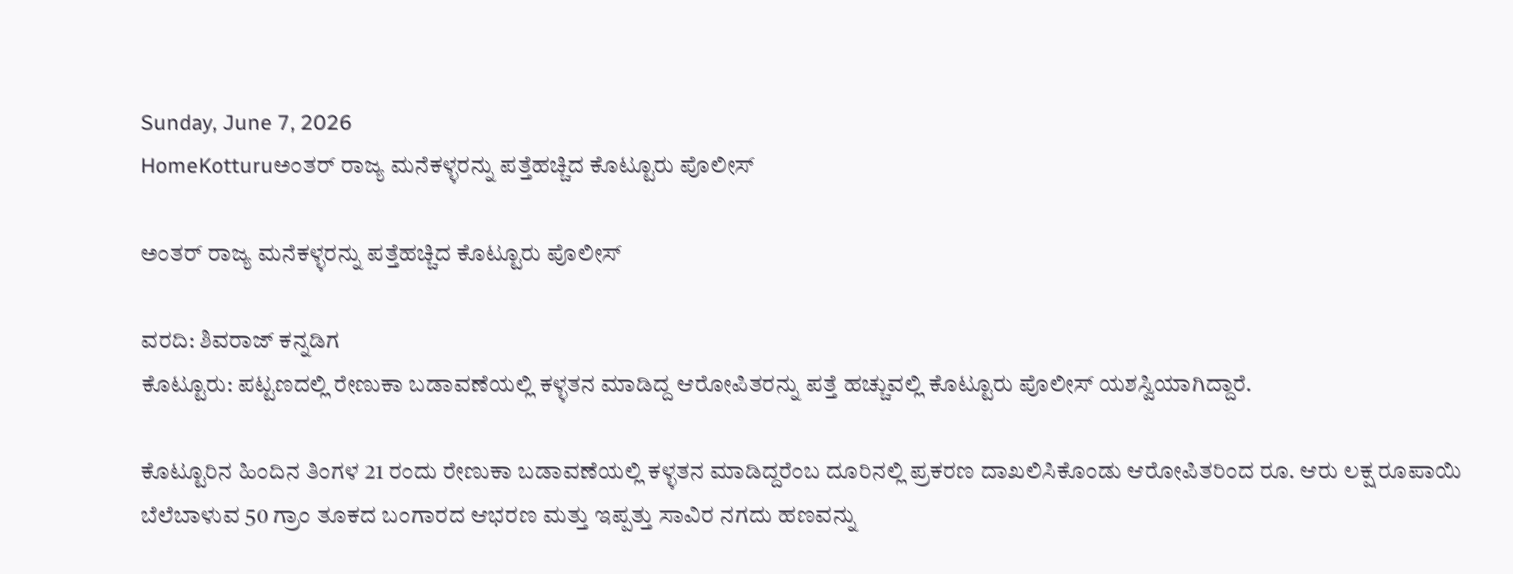Sunday, June 7, 2026
HomeKotturuಅಂತರ್ ರಾಜ್ಯ ಮನೆಕಳ್ಳರನ್ನು ಪತ್ತೆಹಚ್ಚಿದ ಕೊಟ್ಟೂರು ಪೊಲೀಸ್

ಅಂತರ್ ರಾಜ್ಯ ಮನೆಕಳ್ಳರನ್ನು ಪತ್ತೆಹಚ್ಚಿದ ಕೊಟ್ಟೂರು ಪೊಲೀಸ್

ವರದಿ: ಶಿವರಾಜ್ ಕನ್ನಡಿಗ
ಕೊಟ್ಟೂರು: ಪಟ್ಟಣದಲ್ಲಿ ರೇಣುಕಾ ಬಡಾವಣೆಯಲ್ಲಿ ಕಳ್ಳತನ ಮಾಡಿದ್ದ ಆರೋಪಿತರನ್ನು ಪತ್ತೆ ಹಚ್ಚುವಲ್ಲಿ ಕೊಟ್ಟೂರು ಪೊಲೀಸ್ ಯಶಸ್ವಿಯಾಗಿದ್ದಾರೆ.

ಕೊಟ್ಟೂರಿನ ಹಿಂದಿನ ತಿಂಗಳ 21 ರಂದು ರೇಣುಕಾ ಬಡಾವಣೆಯಲ್ಲಿ ಕಳ್ಳತನ ಮಾಡಿದ್ದರೆಂಬ ದೂರಿನಲ್ಲಿ ಪ್ರಕರಣ ದಾಖಲಿಸಿಕೊಂಡು ಆರೋಪಿತರಿಂದ ರೂ. ಆರು ಲಕ್ಷ ರೂಪಾಯಿ ಬೆಲೆಬಾಳುವ 50 ಗ್ರಾಂ ತೂಕದ ಬಂಗಾರದ ಆಭರಣ ಮತ್ತು ಇಪ್ಪತ್ತು ಸಾವಿರ ನಗದು ಹಣವನ್ನು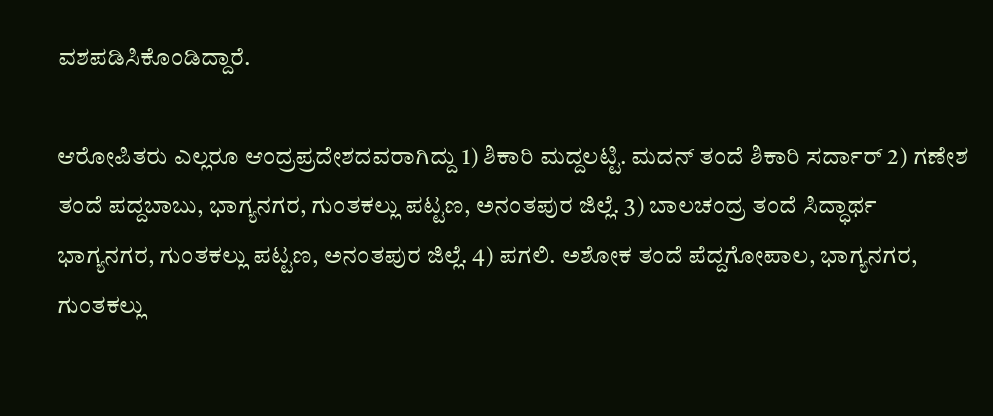ವಶಪಡಿಸಿಕೊಂಡಿದ್ದಾರೆ.

ಆರೋಪಿತರು ಎಲ್ಲರೂ ಆಂದ್ರಪ್ರದೇಶದವರಾಗಿದ್ದು 1) ಶಿಕಾರಿ ಮದ್ದಲಟ್ಟಿ. ಮದನ್ ತಂದೆ ಶಿಕಾರಿ ಸರ್ದಾರ್ 2) ಗಣೇಶ ತಂದೆ ಪದ್ದಬಾಬು, ಭಾಗ್ಯನಗರ, ಗುಂತಕಲ್ಲು ಪಟ್ಟಣ, ಅನಂತಪುರ ಜಿಲ್ಲೆ. 3) ಬಾಲಚಂದ್ರ ತಂದೆ ಸಿದ್ಧಾರ್ಥ ಭಾಗ್ಯನಗರ, ಗುಂತಕಲ್ಲು ಪಟ್ಟಣ, ಅನಂತಪುರ ಜಿಲ್ಲೆ. 4) ಪಗಲಿ. ಅಶೋಕ ತಂದೆ ಪೆದ್ದಗೋಪಾಲ, ಭಾಗ್ಯನಗರ, ಗುಂತಕಲ್ಲು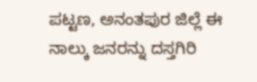ಪಟ್ಟಣ, ಅನಂತಪುರ ಜಿಲ್ಲೆ ಈ ನಾಲ್ಕು ಜನರನ್ನು ದಸ್ತಗಿರಿ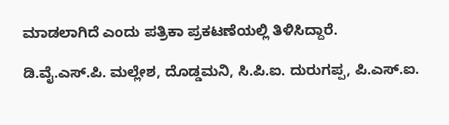ಮಾಡಲಾಗಿದೆ ಎಂದು ಪತ್ರಿಕಾ ಪ್ರಕಟಣೆಯಲ್ಲಿ ತಿಳಿಸಿದ್ದಾರೆ.

ಡಿ.ವೈ.ಎಸ್.ಪಿ. ಮಲ್ಲೇಶ, ದೊಡ್ಡಮನಿ, ಸಿ.ಪಿ.ಐ. ದುರುಗಪ್ಪ, ಪಿ.ಎಸ್.ಐ.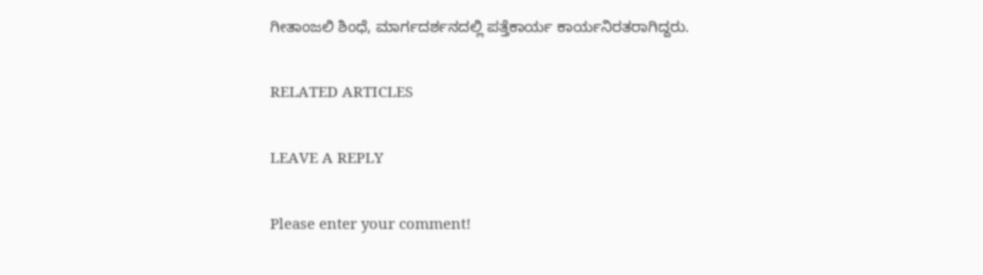ಗೀತಾಂಜಲಿ ಶಿಂಧೆ, ಮಾರ್ಗದರ್ಶನದಲ್ಲಿ ಪತ್ತೆಕಾರ್ಯ ಕಾರ್ಯನಿರತರಾಗಿದ್ದರು.

RELATED ARTICLES

LEAVE A REPLY

Please enter your comment!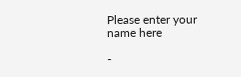Please enter your name here

-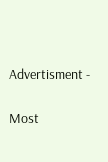Advertisment -

Most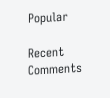Popular

Recent Comments